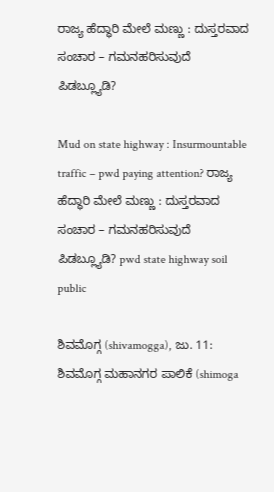ರಾಜ್ಯ ಹೆದ್ಧಾರಿ ಮೇಲೆ ಮಣ್ಣು : ದುಸ್ತರವಾದ ಸಂಚಾರ – ಗಮನಹರಿಸುವುದೆ ಪಿಡಬ್ಲ್ಯೂಡಿ?

Mud on state highway : Insurmountable traffic – pwd paying attention? ರಾಜ್ಯ ಹೆದ್ಧಾರಿ ಮೇಲೆ ಮಣ್ಣು : ದುಸ್ತರವಾದ ಸಂಚಾರ – ಗಮನಹರಿಸುವುದೆ ಪಿಡಬ್ಲ್ಯೂಡಿ? pwd state highway soil public

ಶಿವಮೊಗ್ಗ (shivamogga), ಜು. 11: ಶಿವಮೊಗ್ಗ ಮಹಾನಗರ ಪಾಲಿಕೆ (shimoga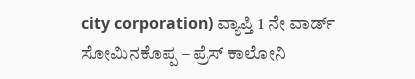city corporation) ವ್ಯಾಪ್ತಿ 1 ನೇ ವಾರ್ಡ್ ಸೋಮಿನಕೊಪ್ಪ – ಪ್ರೆಸ್ ಕಾಲೋನಿ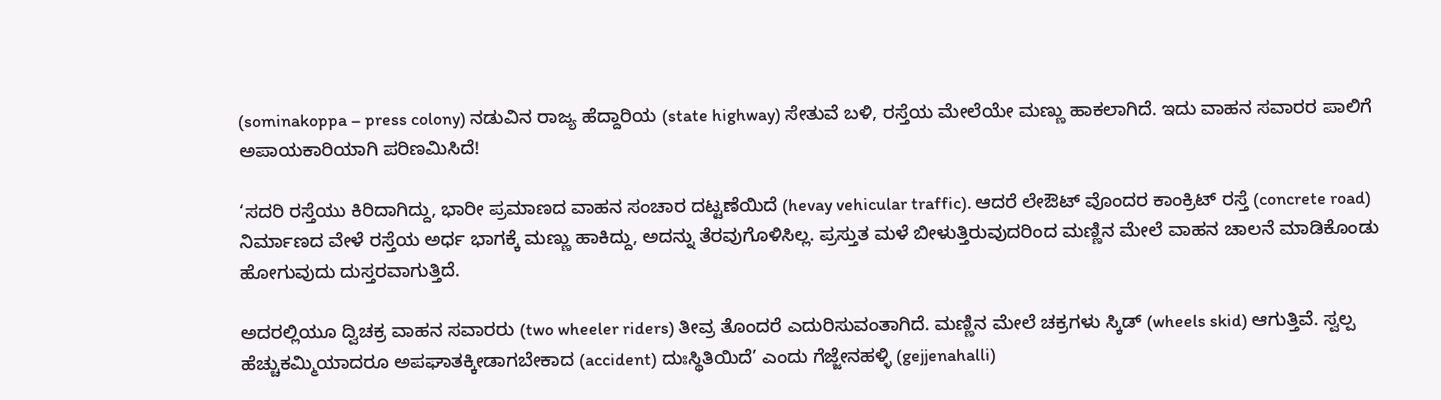(sominakoppa – press colony) ನಡುವಿನ ರಾಜ್ಯ ಹೆದ್ದಾರಿಯ (state highway) ಸೇತುವೆ ಬಳಿ, ರಸ್ತೆಯ ಮೇಲೆಯೇ ಮಣ್ಣು ಹಾಕಲಾಗಿದೆ. ಇದು ವಾಹನ ಸವಾರರ ಪಾಲಿಗೆ ಅಪಾಯಕಾರಿಯಾಗಿ ಪರಿಣಮಿಸಿದೆ!

‘ಸದರಿ ರಸ್ತೆಯು ಕಿರಿದಾಗಿದ್ದು, ಭಾರೀ ಪ್ರಮಾಣದ ವಾಹನ ಸಂಚಾರ ದಟ್ಟಣೆಯಿದೆ (hevay vehicular traffic). ಆದರೆ ಲೇಔಟ್ ವೊಂದರ ಕಾಂಕ್ರಿಟ್ ರಸ್ತೆ (concrete road) ನಿರ್ಮಾಣದ ವೇಳೆ ರಸ್ತೆಯ ಅರ್ಧ ಭಾಗಕ್ಕೆ ಮಣ್ಣು ಹಾಕಿದ್ದು, ಅದನ್ನು ತೆರವುಗೊಳಿಸಿಲ್ಲ. ಪ್ರಸ್ತುತ ಮಳೆ ಬೀಳುತ್ತಿರುವುದರಿಂದ ಮಣ್ಣಿನ ಮೇಲೆ ವಾಹನ ಚಾಲನೆ ಮಾಡಿಕೊಂಡು ಹೋಗುವುದು ದುಸ್ತರವಾಗುತ್ತಿದೆ.

ಅದರಲ್ಲಿಯೂ ದ್ವಿಚಕ್ರ ವಾಹನ ಸವಾರರು (two wheeler riders) ತೀವ್ರ ತೊಂದರೆ ಎದುರಿಸುವಂತಾಗಿದೆ. ಮಣ್ಣಿನ ಮೇಲೆ ಚಕ್ರಗಳು ಸ್ಕಿಡ್ (wheels skid) ಆಗುತ್ತಿವೆ. ಸ್ವಲ್ಪ ಹೆಚ್ಚುಕಮ್ಮಿಯಾದರೂ ಅಪಘಾತಕ್ಕೀಡಾಗಬೇಕಾದ (accident) ದುಃಸ್ಥಿತಿಯಿದೆ’ ಎಂದು ಗೆಜ್ಜೇನಹಳ್ಳಿ (gejjenahalli)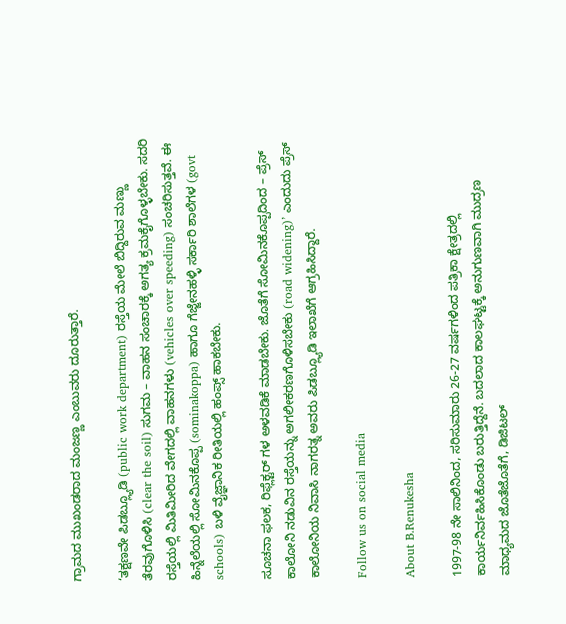ಗ್ರಾಮದ ಮುಖಂಡರಾದ ಮಂಜಣ್ಣ ಎಂಬುವರು ದೂರುತ್ತಾರೆ.

‘ತಕ್ಷಣವೇ ಪಿಡಬ್ಲ್ಯೂಡಿ (public work department) ರಸ್ತೆಯ ಮೇಲೆ ಬಿದ್ದಿರುವ ಮಣ್ಣು ತೆರವುಗೊಳಿಸಿ (clear the soil) ಸುಗಮ – ವಾಹನ ಸಂಚಾರಕ್ಕೆ ಅಗತ್ಯ ಕ್ರಮಕೈಗೊಳ್ಳಬೇಕು. ಸದರಿ ರಸ್ತೆಯಲ್ಲಿ ಮಿತಿಮೀರಿದ ವೇಗದಲ್ಲಿ ವಾಹನಗಳು (vehicles over speeding) ಸಂಚರಿಸುತ್ತವೆ. ಈ ಹಿನ್ನೆಲೆಯಲ್ಲಿ ಸೋಮಿನಕೊಪ್ಪ (sominakoppa) ಹಾಗೂ ಗೆಜ್ಜೇನಹಳ್ಳಿ ಸರ್ಕಾರಿ ಶಾಲೆಗಳ (govt schools) ಬಳಿ ವೈಜ್ಞಾನಿಕ ರೀತಿಯಲ್ಲಿ ಹಂಪ್ಸ್ ಹಾಕಬೇಕು.

ಸೂಚನಾ ಫಲಕ, ರಿಫ್ಲೆಕ್ಟರ್ ಗಳ ಅಳವಡಿಕೆ ಮಾಡಬೇಕು. ಜೊತೆಗೆ ಸೋಮಿನಕೊಪ್ಪದಿಂದ – ಪ್ರೆಸ್ ಕಾಲೋನಿ ನಡುವಿನ ರಸ್ತೆಯನ್ನು ಅಗಲೀಕರಣಗೊಳಿಸಬೇಕು (road widening)’ ಎಂದುದು ಪ್ರೆಸ್ ಕಾಲೋನಿಯ ನಿವಾಸಿ ನಾಗರತ್ನ ಅವರು ಪಿಡಬ್ಲ್ಯೂಡಿ ಇಲಾಖೆಗೆ ಆಗ್ರಹಿಸಿದ್ದಾರೆ.

Follow us on social media

About B.Renukesha

1997-98 ನೇ ಸಾಲಿನಿಂದ, ಸರಿಸುಮಾರು 26-27 ವರ್ಷಗಳಿಂದ ಪತ್ರಿಕಾ ಕ್ಷೇತ್ರದಲ್ಲಿ ಕಾರ್ಯನಿರ್ವಹಿಸಿಕೊಂಡು ಬರುತ್ತಿದ್ದೆನೆ. ಬದಲಾದ ಕಾಲಘಟ್ಟಕ್ಕೆ ಅನುಗುಣವಾಗಿ ಮುದ್ರಣ ಮಾಧ್ಯಮದ ಜೊತೆಜೊತೆಗೆ, ಡಿಜಿಟಲ್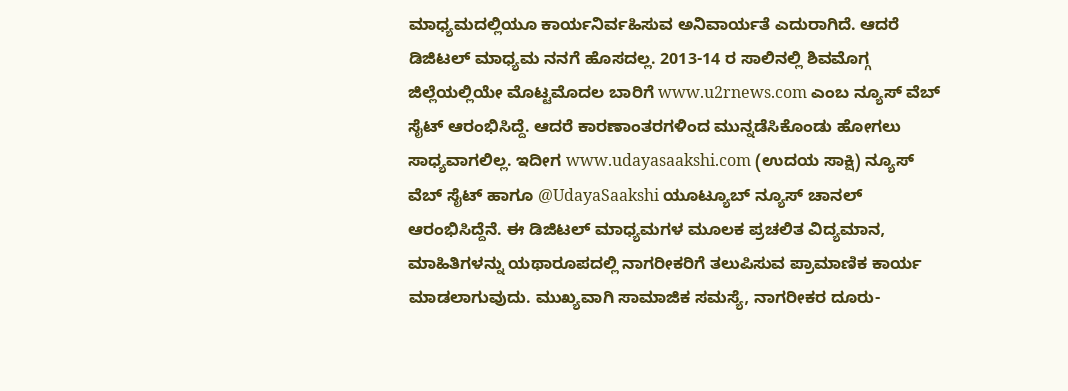ಮಾಧ್ಯಮದಲ್ಲಿಯೂ ಕಾರ್ಯನಿರ್ವಹಿಸುವ ಅನಿವಾರ್ಯತೆ ಎದುರಾಗಿದೆ. ಆದರೆ ಡಿಜಿಟಲ್ ಮಾಧ್ಯಮ ನನಗೆ ಹೊಸದಲ್ಲ. 2013-14 ರ ಸಾಲಿನಲ್ಲಿ ಶಿವಮೊಗ್ಗ ಜಿಲ್ಲೆಯಲ್ಲಿಯೇ ಮೊಟ್ಟಮೊದಲ ಬಾರಿಗೆ www.u2rnews.com ಎಂಬ ನ್ಯೂಸ್ ವೆಬ್ ಸೈಟ್ ಆರಂಭಿಸಿದ್ದೆ. ಆದರೆ ಕಾರಣಾಂತರಗಳಿಂದ ಮುನ್ನಡೆಸಿಕೊಂಡು ಹೋಗಲು ಸಾಧ್ಯವಾಗಲಿಲ್ಲ. ಇದೀಗ www.udayasaakshi.com (ಉದಯ ಸಾಕ್ಷಿ) ನ್ಯೂಸ್ ವೆಬ್ ಸೈಟ್ ಹಾಗೂ @UdayaSaakshi ಯೂಟ್ಯೂಬ್ ನ್ಯೂಸ್ ಚಾನಲ್ ಆರಂಭಿಸಿದ್ದೆನೆ. ಈ ಡಿಜಿಟಲ್ ಮಾಧ್ಯಮಗಳ ಮೂಲಕ ಪ್ರಚಲಿತ ವಿದ್ಯಮಾನ, ಮಾಹಿತಿಗಳನ್ನು ಯಥಾರೂಪದಲ್ಲಿ ನಾಗರೀಕರಿಗೆ ತಲುಪಿಸುವ ಪ್ರಾಮಾಣಿಕ ಕಾರ್ಯ ಮಾಡಲಾಗುವುದು. ಮುಖ್ಯವಾಗಿ ಸಾಮಾಜಿಕ ಸಮಸ್ಯೆ, ನಾಗರೀಕರ ದೂರು-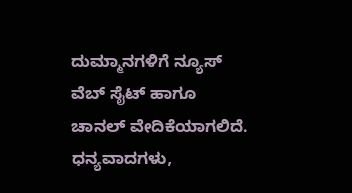ದುಮ್ಮಾನಗಳಿಗೆ ನ್ಯೂಸ್ ವೆಬ್ ಸೈಟ್ ಹಾಗೂ ಚಾನಲ್ ವೇದಿಕೆಯಾಗಲಿದೆ. ಧನ್ಯವಾದಗಳು,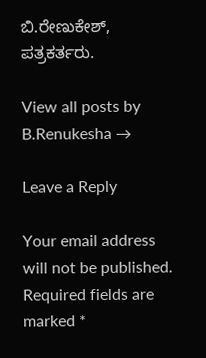ಬಿ.ರೇಣುಕೇಶ್, ಪತ್ರಕರ್ತರು.

View all posts by B.Renukesha →

Leave a Reply

Your email address will not be published. Required fields are marked *